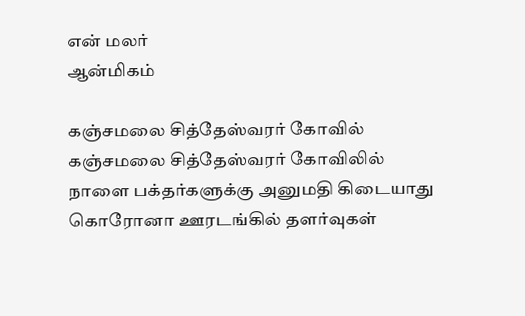என் மலர்
ஆன்மிகம்

கஞ்சமலை சித்தேஸ்வரர் கோவில்
கஞ்சமலை சித்தேஸ்வரர் கோவிலில் நாளை பக்தர்களுக்கு அனுமதி கிடையாது
கொரோனா ஊரடங்கில் தளர்வுகள்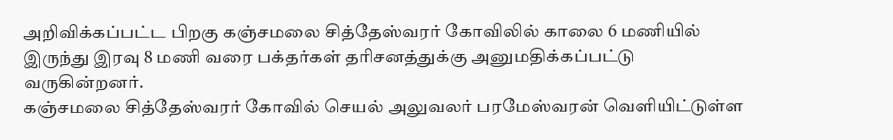அறிவிக்கப்பட்ட பிறகு கஞ்சமலை சித்தேஸ்வரர் கோவிலில் காலை 6 மணியில் இருந்து இரவு 8 மணி வரை பக்தர்கள் தரிசனத்துக்கு அனுமதிக்கப்பட்டு வருகின்றனர்.
கஞ்சமலை சித்தேஸ்வரர் கோவில் செயல் அலுவலர் பரமேஸ்வரன் வெளியிட்டுள்ள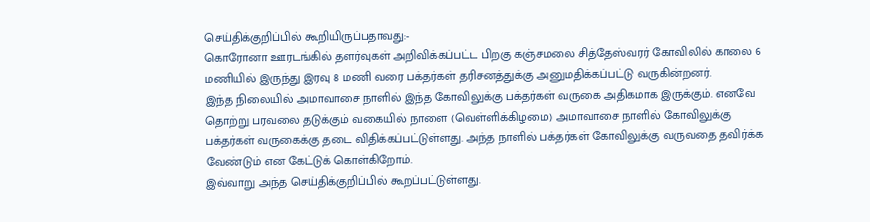செய்திக்குறிப்பில் கூறியிருப்பதாவது:-
கொரோனா ஊரடங்கில் தளர்வுகள் அறிவிக்கப்பட்ட பிறகு கஞ்சமலை சித்தேஸ்வரர் கோவிலில் காலை 6 மணியில் இருந்து இரவு 8 மணி வரை பக்தர்கள் தரிசனத்துக்கு அனுமதிக்கப்பட்டு வருகின்றனர்.
இந்த நிலையில் அமாவாசை நாளில் இந்த கோவிலுக்கு பக்தர்கள் வருகை அதிகமாக இருக்கும். எனவே தொற்று பரவலை தடுக்கும் வகையில் நாளை (வெள்ளிக்கிழமை) அமாவாசை நாளில் கோவிலுக்கு பக்தர்கள் வருகைக்கு தடை விதிக்கப்பட்டுள்ளது. அந்த நாளில் பக்தர்கள் கோவிலுக்கு வருவதை தவிர்க்க வேண்டும் என கேட்டுக் கொள்கிறோம்.
இவ்வாறு அந்த செய்திக்குறிப்பில் கூறப்பட்டுள்ளது.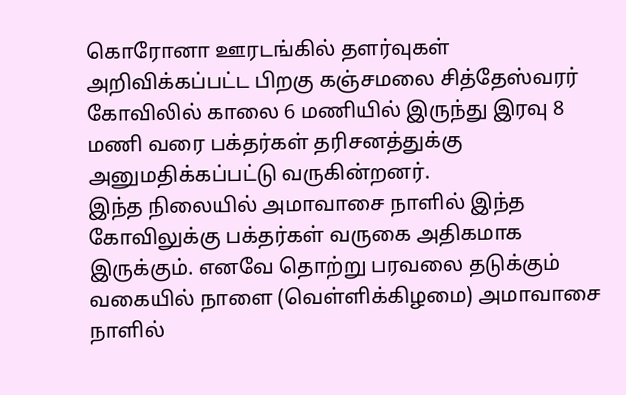கொரோனா ஊரடங்கில் தளர்வுகள் அறிவிக்கப்பட்ட பிறகு கஞ்சமலை சித்தேஸ்வரர் கோவிலில் காலை 6 மணியில் இருந்து இரவு 8 மணி வரை பக்தர்கள் தரிசனத்துக்கு அனுமதிக்கப்பட்டு வருகின்றனர்.
இந்த நிலையில் அமாவாசை நாளில் இந்த கோவிலுக்கு பக்தர்கள் வருகை அதிகமாக இருக்கும். எனவே தொற்று பரவலை தடுக்கும் வகையில் நாளை (வெள்ளிக்கிழமை) அமாவாசை நாளில்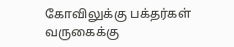கோவிலுக்கு பக்தர்கள் வருகைக்கு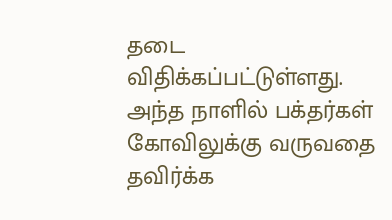தடை விதிக்கப்பட்டுள்ளது. அந்த நாளில் பக்தர்கள் கோவிலுக்கு வருவதை தவிர்க்க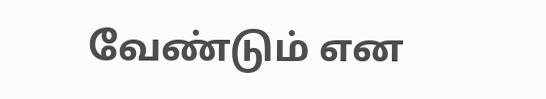வேண்டும் என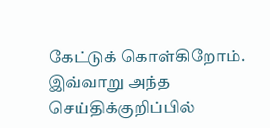கேட்டுக் கொள்கிறோம்.
இவ்வாறு அந்த செய்திக்குறிப்பில்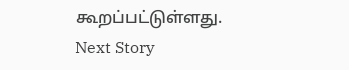கூறப்பட்டுள்ளது.
Next Story